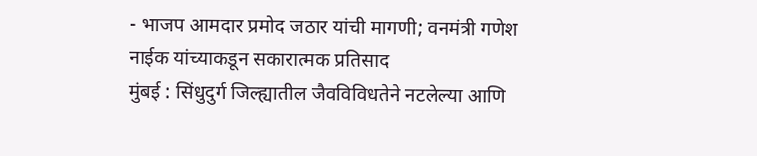- भाजप आमदार प्रमोद जठार यांची मागणी; वनमंत्री गणेश नाईक यांच्याकडून सकारात्मक प्रतिसाद
मुंबई : सिंधुदुर्ग जिल्ह्यातील जैवविविधतेने नटलेल्या आणि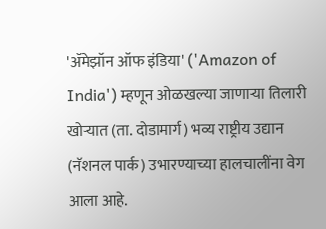'ॲमेझॉन ऑफ इंडिया' ('Amazon of India') म्हणून ओळखल्या जाणाऱ्या तिलारी खोऱ्यात (ता. दोडामार्ग) भव्य राष्ट्रीय उद्यान (नॅशनल पार्क) उभारण्याच्या हालचालींना वेग आला आहे.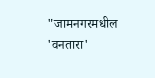"जामनगरमधील 'वनतारा'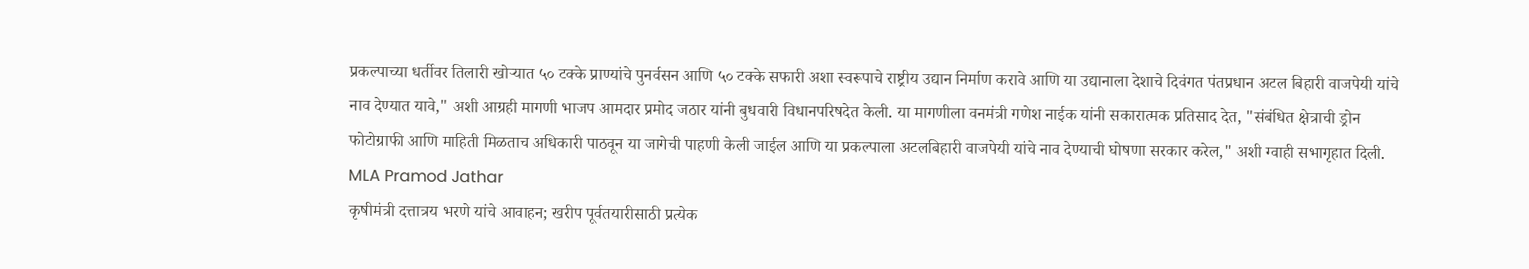प्रकल्पाच्या धर्तीवर तिलारी खोऱ्यात ५० टक्के प्राण्यांचे पुनर्वसन आणि ५० टक्के सफारी अशा स्वरूपाचे राष्ट्रीय उद्यान निर्माण करावे आणि या उद्यानाला देशाचे दिवंगत पंतप्रधान अटल बिहारी वाजपेयी यांचे नाव देण्यात यावे," अशी आग्रही मागणी भाजप आमदार प्रमोद जठार यांनी बुधवारी विधानपरिषदेत केली. या मागणीला वनमंत्री गणेश नाईक यांनी सकारात्मक प्रतिसाद देत, "संबंधित क्षेत्राची ड्रोन फोटोग्राफी आणि माहिती मिळताच अधिकारी पाठवून या जागेची पाहणी केली जाईल आणि या प्रकल्पाला अटलबिहारी वाजपेयी यांचे नाव देण्याची घोषणा सरकार करेल," अशी ग्वाही सभागृहात दिली. MLA Pramod Jathar
कृषीमंत्री दत्तात्रय भरणे यांचे आवाहन; खरीप पूर्वतयारीसाठी प्रत्येक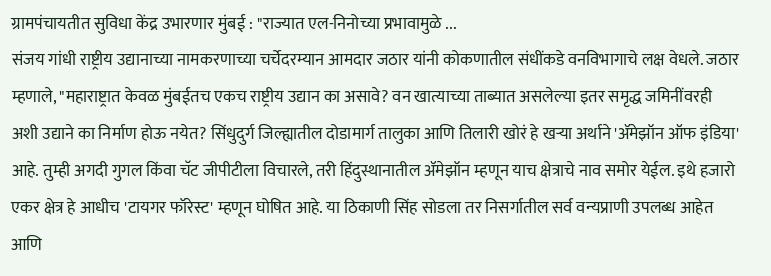ग्रामपंचायतीत सुविधा केंद्र उभारणार मुंबई : "राज्यात एल-निनोच्या प्रभावामुळे ...
संजय गांधी राष्ट्रीय उद्यानाच्या नामकरणाच्या चर्चेदरम्यान आमदार जठार यांनी कोकणातील संधींकडे वनविभागाचे लक्ष वेधले. जठार म्हणाले, "महाराष्ट्रात केवळ मुंबईतच एकच राष्ट्रीय उद्यान का असावे? वन खात्याच्या ताब्यात असलेल्या इतर समृद्ध जमिनींवरही अशी उद्याने का निर्माण होऊ नयेत? सिंधुदुर्ग जिल्ह्यातील दोडामार्ग तालुका आणि तिलारी खोरं हे खऱ्या अर्थाने 'ॲमेझॉन ऑफ इंडिया' आहे. तुम्ही अगदी गुगल किंवा चॅट जीपीटीला विचारले, तरी हिंदुस्थानातील ॲमेझॉन म्हणून याच क्षेत्राचे नाव समोर येईल. इथे हजारो एकर क्षेत्र हे आधीच 'टायगर फॉरेस्ट' म्हणून घोषित आहे. या ठिकाणी सिंह सोडला तर निसर्गातील सर्व वन्यप्राणी उपलब्ध आहेत आणि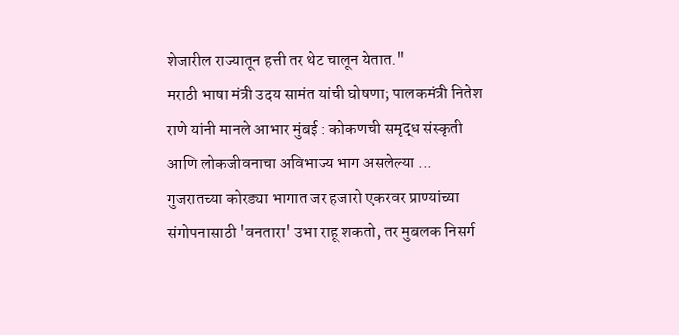शेजारील राज्यातून हत्ती तर थेट चालून येतात."
मराठी भाषा मंत्री उदय सामंत यांची घोषणा; पालकमंत्री नितेश राणे यांनी मानले आभार मुंबई : कोकणची समृद्ध संस्कृती आणि लोकजीवनाचा अविभाज्य भाग असलेल्या ...
गुजरातच्या कोरड्या भागात जर हजारो एकरवर प्राण्यांच्या संगोपनासाठी 'वनतारा' उभा राहू शकतो, तर मुबलक निसर्ग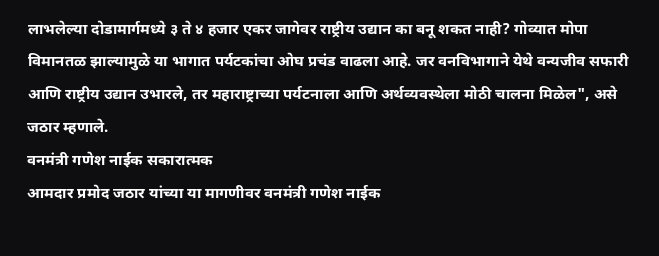लाभलेल्या दोडामार्गमध्ये ३ ते ४ हजार एकर जागेवर राष्ट्रीय उद्यान का बनू शकत नाही? गोव्यात मोपा विमानतळ झाल्यामुळे या भागात पर्यटकांचा ओघ प्रचंड वाढला आहे. जर वनविभागाने येथे वन्यजीव सफारी आणि राष्ट्रीय उद्यान उभारले, तर महाराष्ट्राच्या पर्यटनाला आणि अर्थव्यवस्थेला मोठी चालना मिळेल", असे जठार म्हणाले.
वनमंत्री गणेश नाईक सकारात्मक
आमदार प्रमोद जठार यांच्या या मागणीवर वनमंत्री गणेश नाईक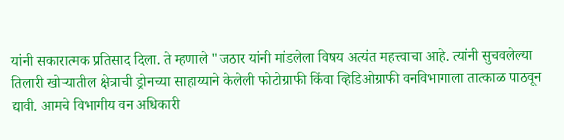यांनी सकारात्मक प्रतिसाद दिला. ते म्हणाले "जठार यांनी मांडलेला विषय अत्यंत महत्त्वाचा आहे. त्यांनी सुचवलेल्या तिलारी खोऱ्यातील क्षेत्राची ड्रोनच्या साहाय्याने केलेली फोटोग्राफी किंवा व्हिडिओग्राफी वनविभागाला तात्काळ पाठवून द्यावी. आमचे विभागीय वन अधिकारी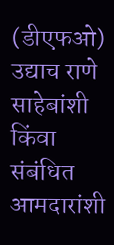(डीएफओ) उद्याच राणे साहेबांशी किंवा संबंधित आमदारांशी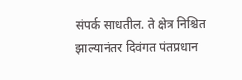संपर्क साधतील. ते क्षेत्र निश्चित झाल्यानंतर दिवंगत पंतप्रधान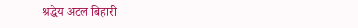श्रद्धेय अटल बिहारी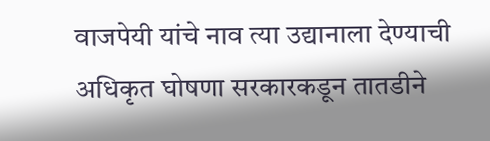वाजपेयी यांचे नाव त्या उद्यानाला देण्याची अधिकृत घोषणा सरकारकडून तातडीने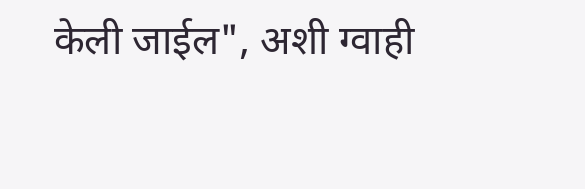केली जाईल", अशी ग्वाही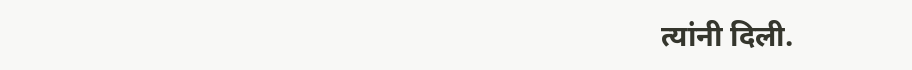त्यांनी दिली.